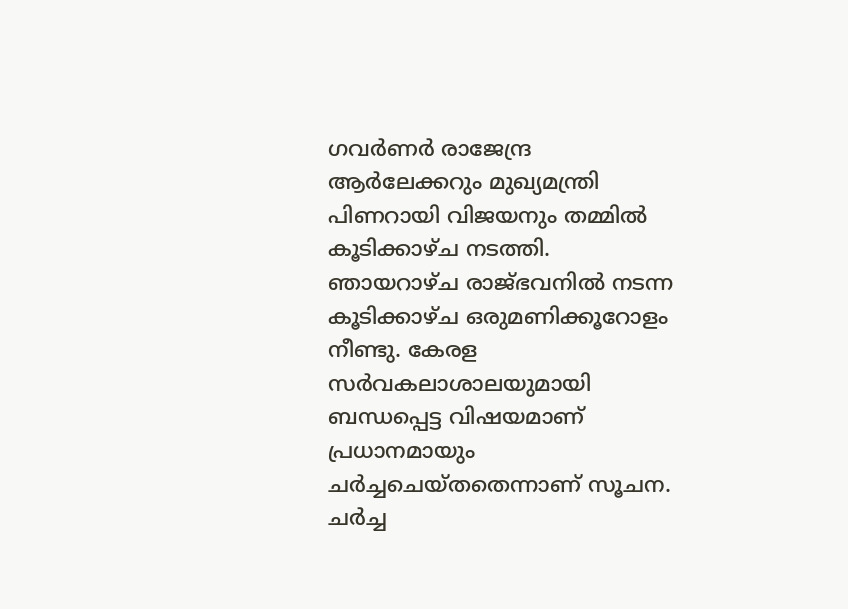ഗവർണർ രാജേന്ദ്ര ആർലേക്കറും മുഖ്യമന്ത്രി പിണറായി വിജയനും തമ്മില്‍ കൂടിക്കാഴ്ച നടത്തി. ഞായറാഴ്ച രാജ്ഭവനില്‍ നടന്ന കൂടിക്കാഴ്ച ഒരുമണിക്കൂറോളം നീണ്ടു. കേരള സർവകലാശാലയുമായി ബന്ധപ്പെട്ട വിഷയമാണ് പ്രധാനമായും ചർച്ചചെയ്തതെന്നാണ് സൂചന. ചർച്ച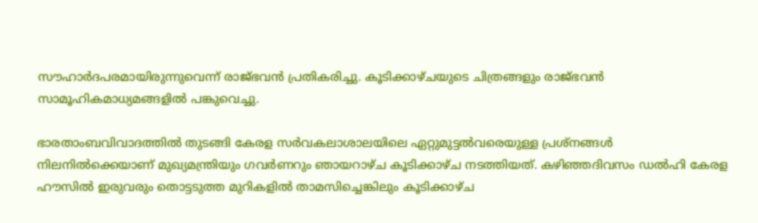സൗഹാർദപരമായിരുന്നുവെന്ന് രാജ്ഭവൻ പ്രതികരിച്ചു. കൂടിക്കാഴ്ചയുടെ ചിത്രങ്ങളും രാജ്ഭവൻ സാമൂഹികമാധ്യമങ്ങളില്‍ പങ്കുവെച്ചു.

ഭാരതാംബവിവാദത്തില്‍ തുടങ്ങി കേരള സർവകലാശാലയിലെ ഏറ്റുമുട്ടല്‍വരെയുള്ള പ്രശ്നങ്ങള്‍ നിലനില്‍ക്കെയാണ് മുഖ്യമന്ത്രിയും ഗവർണറും ഞായറാഴ്ച കൂടിക്കാഴ്ച നടത്തിയത്. കഴിഞ്ഞദിവസം ഡല്‍ഹി കേരള ഹൗസില്‍ ഇരുവരും തൊട്ടടുത്ത മുറികളില്‍ താമസിച്ചെങ്കിലും കൂടിക്കാഴ്ച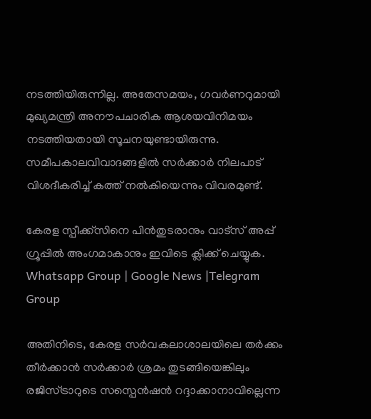നടത്തിയിരുന്നില്ല. അതേസമയം, ഗവർണറുമായി മുഖ്യമന്ത്രി അനൗപചാരിക ആശയവിനിമയം നടത്തിയതായി സൂചനയുണ്ടായിരുന്നു. സമീപകാലവിവാദങ്ങളില്‍ സർക്കാർ നിലപാട് വിശദീകരിച്ച്‌ കത്ത് നല്‍കിയെന്നും വിവരമുണ്ട്.

കേരള സ്പീക്ക്സിനെ പിൻതുടരാനും വാട്സ് അപ്പ് ഗ്രൂപ്പിൽ അംഗമാകാനും ഇവിടെ ക്ലിക്ക് ചെയ്യുക. Whatsapp Group | Google News |Telegram Group

അതിനിടെ, കേരള സർവകലാശാലയിലെ തർക്കം തീർക്കാൻ സർക്കാർ ശ്രമം തുടങ്ങിയെങ്കിലും രജിസ്ട്രാറുടെ സസ്പെൻഷൻ റദ്ദാക്കാനാവില്ലെന്ന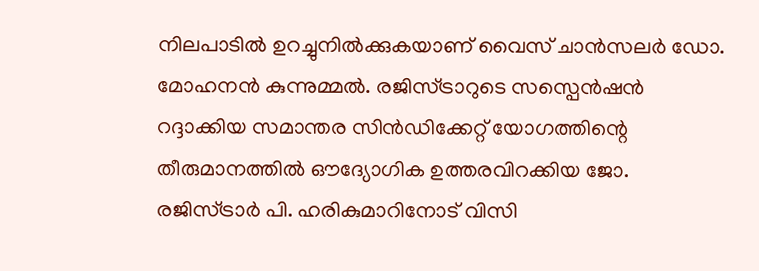നിലപാടില്‍ ഉറച്ചുനില്‍ക്കുകയാണ് വൈസ് ചാൻസലർ ഡോ. മോഹനൻ കുന്നുമ്മല്‍. രജിസ്ട്രാറുടെ സസ്പെൻഷൻ റദ്ദാക്കിയ സമാന്തര സിൻഡിക്കേറ്റ് യോഗത്തിന്റെ തീരുമാനത്തില്‍ ഔദ്യോഗിക ഉത്തരവിറക്കിയ ജോ. രജിസ്ട്രാർ പി. ഹരികുമാറിനോട് വിസി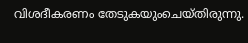വിശദീകരണം തേടുകയുംചെയ്തിരുന്നു.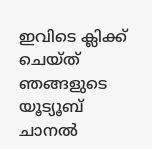ഇവിടെ ക്ലിക്ക് ചെയ്ത് ഞങ്ങളുടെ യൂട്യൂബ് ചാനൽ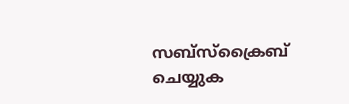സബ്സ്ക്രൈബ് ചെയ്യുക